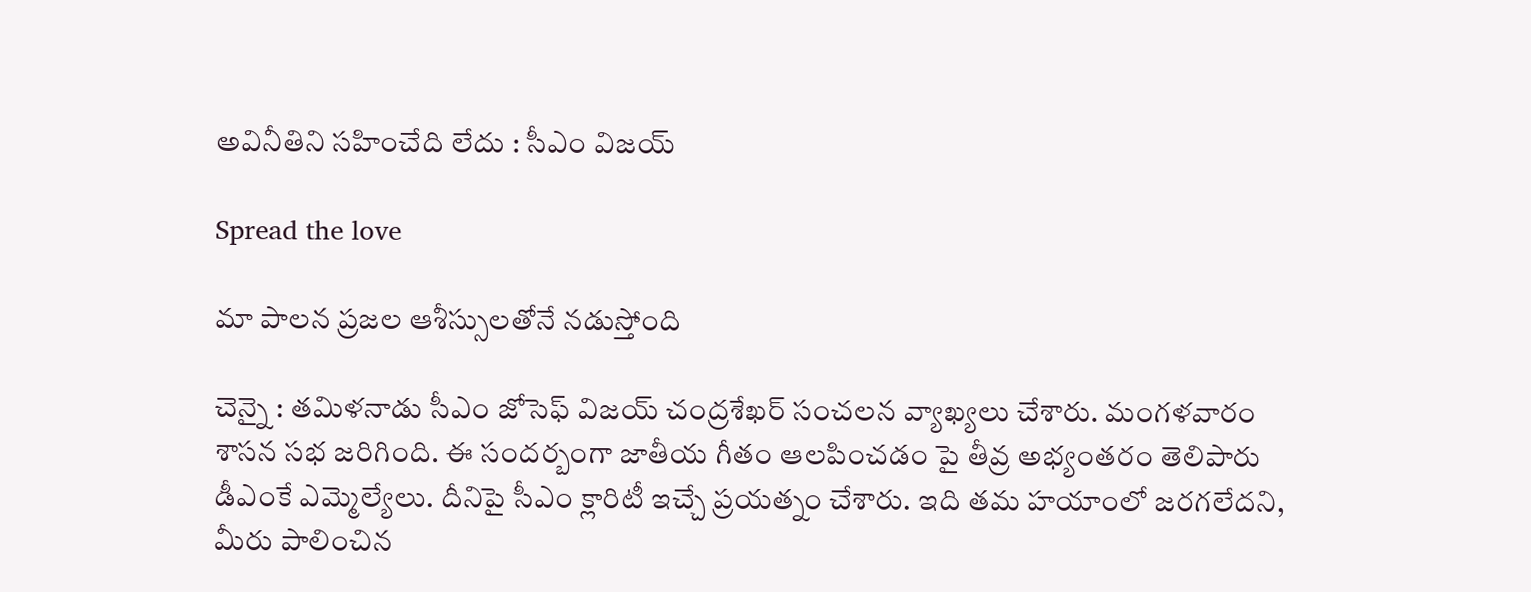అవినీతిని సహించేది లేదు : సీఎం విజ‌య్

Spread the love

మా పాలన ప్రజల ఆశీస్సులతోనే నడుస్తోంది

చెన్నై : త‌మిళ‌నాడు సీఎం జోసెఫ్ విజ‌య్ చంద్ర‌శేఖ‌ర్ సంచ‌ల‌న వ్యాఖ్య‌లు చేశారు. మంగ‌ళ‌వారం శాస‌న స‌భ జ‌రిగింది. ఈ సంద‌ర్బంగా జాతీయ గీతం ఆల‌పించ‌డం పై తీవ్ర అభ్యంత‌రం తెలిపారు డీఎంకే ఎమ్మెల్యేలు. దీనిపై సీఎం క్లారిటీ ఇచ్చే ప్ర‌య‌త్నం చేశారు. ఇది త‌మ హ‌యాంలో జ‌ర‌గ‌లేద‌ని, మీరు పాలించిన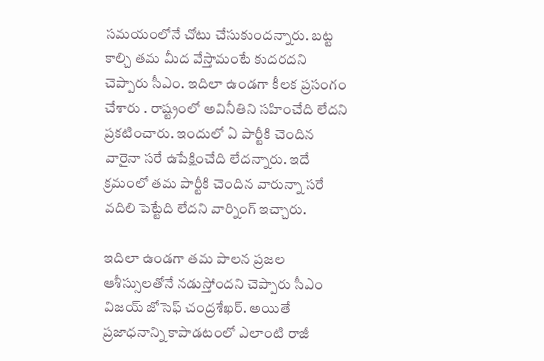స‌మ‌యంలోనే చోటు చేసుకుంద‌న్నారు. బ‌ట్ట కాల్చి త‌మ మీద వేస్తామంటే కుద‌ర‌ద‌ని చెప్పారు సీఎం. ఇదిలా ఉండ‌గా కీల‌క ప్ర‌సంగం చేశారు . రాష్ట్రంలో అవినీతిని స‌హించేది లేద‌ని ప్ర‌క‌టించారు. ఇందులో ఏ పార్టీకి చెందిన వారైనా స‌రే ఉపేక్షించేది లేద‌న్నారు. ఇదే క్ర‌మంలో త‌మ పార్టీకి చెందిన వారున్నా స‌రే వదిలి పెట్టేది లేద‌ని వార్నింగ్ ఇచ్చారు.

ఇదిలా ఉండ‌గా త‌మ పాల‌న ప్రజల ఆశీస్సులతోనే నడుస్తోందని చెప్పారు సీఎం విజ‌య్ జోసెఫ్ చంద్ర‌శేఖ‌ర్. అయితే ప్రజాధనాన్ని కాపాడటంలో ఎలాంటి రాజీ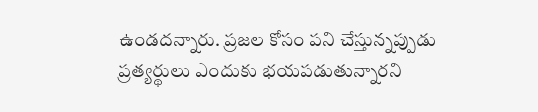ఉండదన్నారు. ప్రజల కోసం పని చేస్తున్నప్పుడు ప్రత్యర్థులు ఎందుకు భయపడుతున్నారని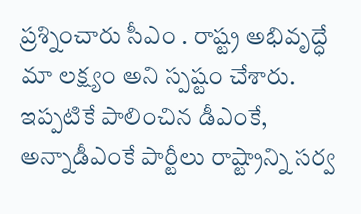ప్ర‌శ్నించారు సీఎం . రాష్ట్ర అభివృద్ధే మా లక్ష్యం అని స్ప‌ష్టం చేశారు. ఇప్ప‌టికే పాలించిన డీఎంకే, అన్నాడీఎంకే పార్టీలు రాష్ట్రాన్ని స‌ర్వ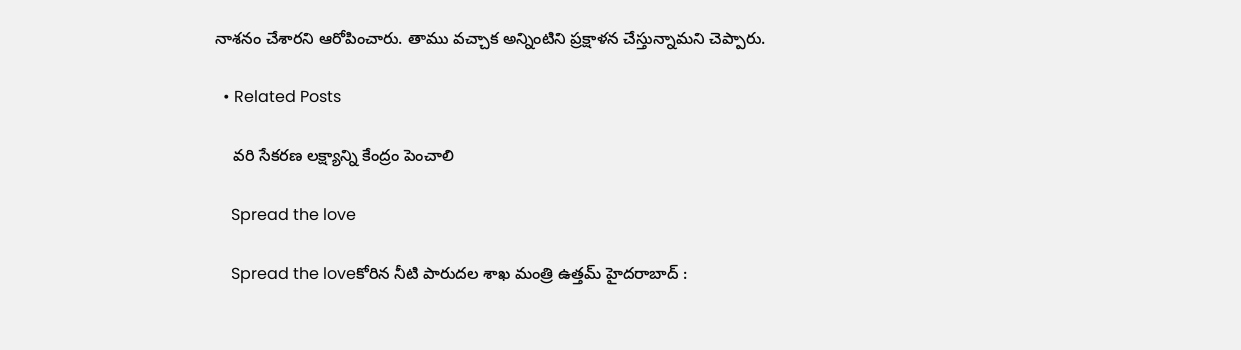నాశ‌నం చేశార‌ని ఆరోపించారు. తాము వ‌చ్చాక అన్నింటిని ప్ర‌క్షాళ‌న చేస్తున్నామ‌ని చెప్పారు.

  • Related Posts

    వ‌రి సేక‌ర‌ణ ల‌క్ష్యాన్ని కేంద్రం పెంచాలి

    Spread the love

    Spread the loveకోరిన నీటి పారుద‌ల శాఖ మంత్రి ఉత్త‌మ్ హైద‌రాబాద్ :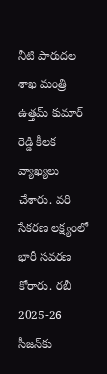నీటి పారుద‌ల శాఖ మంత్రి ఉత్త‌మ్ కుమార్ రెడ్డి కీల‌క వ్యాఖ్య‌లు చేశారు. వరి సేకరణ లక్ష్యంలో భారీ సవరణ కోరారు. రబీ 2025-26 సీజన్‌కు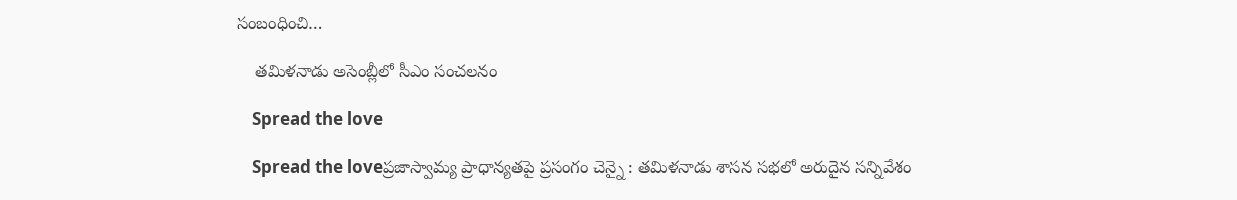సంబంధించి…

    త‌మిళ‌నాడు అసెంబ్లీలో సీఎం సంచ‌ల‌నం

    Spread the love

    Spread the loveప్ర‌జాస్వామ్య ప్రాధాన్య‌త‌పై ప్ర‌సంగం చెన్నై : త‌మిళ‌నాడు శాస‌న స‌భ‌లో అరుదైన స‌న్నివేశం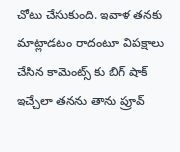చోటు చేసుకుంది. ఇవాళ త‌న‌కు మాట్లాడ‌టం రాదంటూ విప‌క్షాలు చేసిన కామెంట్స్ కు బిగ్ షాక్ ఇచ్చేలా తన‌ను తాను ప్రూవ్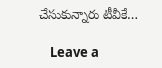చేసుకున్నారు టీవీకే…

    Leave a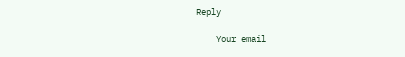Reply

    Your email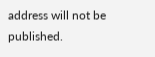address will not be published.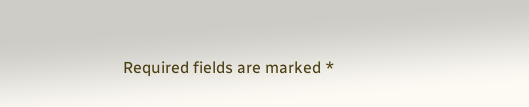Required fields are marked *